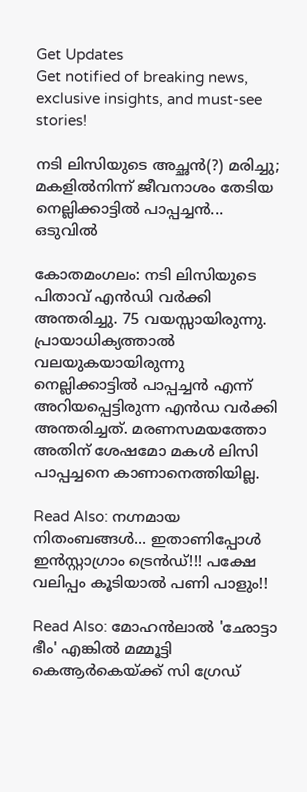Get Updates
Get notified of breaking news, exclusive insights, and must-see stories!

നടി ലിസിയുടെ അച്ഛന്‍(?) മരിച്ചു; മകളില്‍നിന്ന് ജീവനാശം തേടിയ നെല്ലിക്കാട്ടില്‍ പാപ്പച്ചന്‍... ഒടുവിൽ

കോതമംഗലം: നടി ലിസിയുടെ പിതാവ് എന്‍ഡി വര്‍ക്കി അന്തരിച്ചു. 75 വയസ്സായിരുന്നു. പ്രായാധിക്യത്താല്‍ വലയുകയായിരുന്നു നെല്ലിക്കാട്ടില്‍ പാപ്പച്ചന്‍ എന്ന് അറിയപ്പെട്ടിരുന്ന എന്‍ഡ വര്‍ക്കി അന്തരിച്ചത്. മരണസമയത്തോ അതിന് ശേഷമോ മകള്‍ ലിസി പാപ്പച്ചനെ കാണാനെത്തിയില്ല.

Read Also: നഗ്നമായ നിതംബങ്ങള്‍... ഇതാണിപ്പോള്‍ ഇന്‍സ്റ്റാഗ്രാം ട്രെന്‍ഡ്!!! പക്ഷേ വലിപ്പം കൂടിയാല്‍ പണി പാളും!!

Read Also: മോഹന്‍ലാല്‍ 'ഛോട്ടാ ഭീം' എങ്കില്‍ മമ്മൂട്ടി കെആര്‍കെയ്ക്ക് സി ഗ്രേഡ്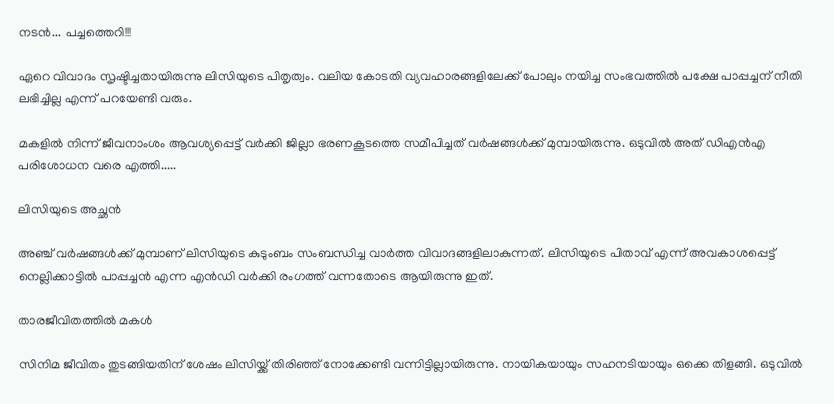നടൻ... പച്ചത്തെറി!!!

ഏറെ വിവാദം സൃഷ്ടിച്ചതായിരുന്നു ലിസിയുടെ പിതൃത്വം. വലിയ കോടതി വ്യവഹാരങ്ങളിലേക്ക് പോലും നയിച്ച സംഭവത്തില്‍ പക്ഷേ പാപ്പച്ചന് നീതി ലഭിച്ചില്ല എന്ന് പറയേണ്ടി വരും.

മകളില്‍ നിന്ന് ജീവനാംശം ആവശ്യപ്പെട്ട് വര്‍ക്കി ജില്ലാ ഭരണകൂടത്തെ സമീപിച്ചത് വര്‍ഷങ്ങള്‍ക്ക് മുമ്പായിരുന്നു. ഒടുവില്‍ അത് ഡിഎന്‍എ പരിശോധന വരെ എത്തി.....

ലിസിയുടെ അച്ഛന്‍

അഞ്ച് വര്‍ഷങ്ങള്‍ക്ക് മുമ്പാണ് ലിസിയുടെ കുടുംബം സംബന്ധിച്ച വാര്‍ത്ത വിവാദങ്ങളിലാകുന്നത്. ലിസിയുടെ പിതാവ് എന്ന് അവകാശപ്പെട്ട് നെല്ലിക്കാട്ടില്‍ പാപ്പച്ചന്‍ എന്ന എന്‍ഡി വര്‍ക്കി രംഗത്ത് വന്നതോടെ ആയിരുന്നു ഇത്.

താരജീവിതത്തില്‍ മകള്‍

സിനിമ ജീവിതം തുടങ്ങിയതിന് ശേഷം ലിസിയ്ക്ക് തിരിഞ്ഞ് നോക്കേണ്ടി വന്നിട്ടില്ലായിരുന്നു. നായികയായും സഹനടിയായും ഒക്കെ തിളങ്ങി. ഒടുവില്‍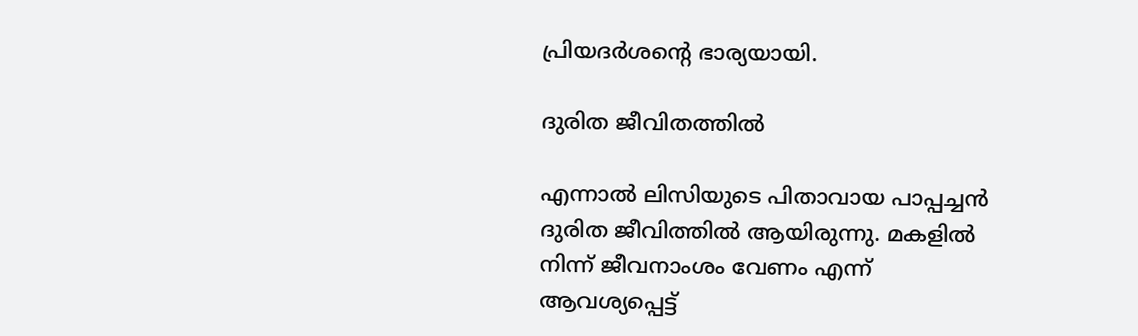പ്രിയദര്‍ശന്റെ ഭാര്യയായി.

ദുരിത ജീവിതത്തില്‍

എന്നാല്‍ ലിസിയുടെ പിതാവായ പാപ്പച്ചന്‍ ദുരിത ജീവിത്തില്‍ ആയിരുന്നു. മകളില്‍ നിന്ന് ജീവനാംശം വേണം എന്ന് ആവശ്യപ്പെട്ട്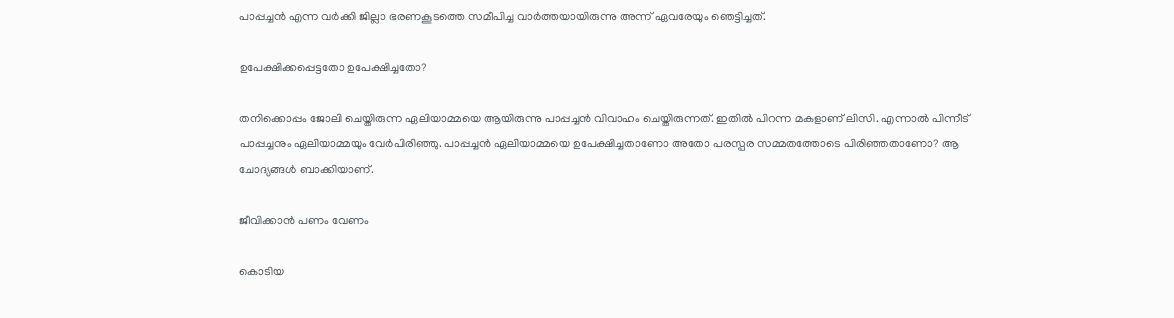പാപ്പച്ചന്‍ എന്ന വര്‍ക്കി ജില്ലാ ഭരണകൂടത്തെ സമീപിച്ച വാര്‍ത്തയായിരുന്നു അന്ന് ഏവരേയും ഞെട്ടിച്ചത്.

ഉപേക്ഷിക്കപ്പെട്ടതോ ഉപേക്ഷിച്ചതോ?

തനിക്കൊപ്പം ജോലി ചെയ്തിരുന്ന ഏലിയാമ്മയെ ആയിരുന്നു പാപ്പച്ചന്‍ വിവാഹം ചെയ്തിരുന്നത്. ഇതില്‍ പിറന്ന മകളാണ് ലിസി. എന്നാല്‍ പിന്നീട് പാപ്പച്ചനും ഏലിയാമ്മയും വേര്‍പിരിഞ്ഞു. പാപ്പച്ചന്‍ ഏലിയാമ്മയെ ഉപേക്ഷിച്ചതാണോ അതോ പരസ്പര സമ്മതത്തോടെ പിരിഞ്ഞതാണോ? ആ ചോദ്യങ്ങള്‍ ബാക്കിയാണ്.

ജീവിക്കാന്‍ പണം വേണം

കൊടിയ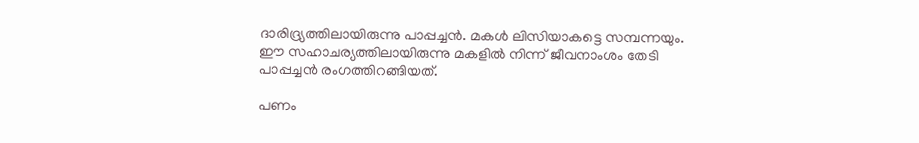ദാരിദ്ര്യത്തിലായിരുന്നു പാപ്പച്ചന്‍. മകള്‍ ലിസിയാകട്ടെ സമ്പന്നയും. ഈ സഹാചര്യത്തിലായിരുന്നു മകളില്‍ നിന്ന് ജീവനാംശം തേടി പാപ്പച്ചന്‍ രംഗത്തിറങ്ങിയത്.

പണം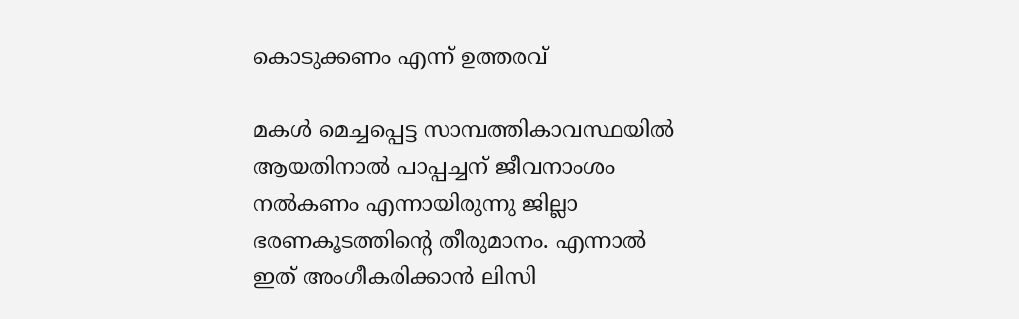കൊടുക്കണം എന്ന് ഉത്തരവ്

മകള്‍ മെച്ചപ്പെട്ട സാമ്പത്തികാവസ്ഥയില്‍ ആയതിനാല്‍ പാപ്പച്ചന് ജീവനാംശം നല്‍കണം എന്നായിരുന്നു ജില്ലാ ഭരണകൂടത്തിന്റെ തീരുമാനം. എന്നാല്‍ ഇത് അംഗീകരിക്കാന്‍ ലിസി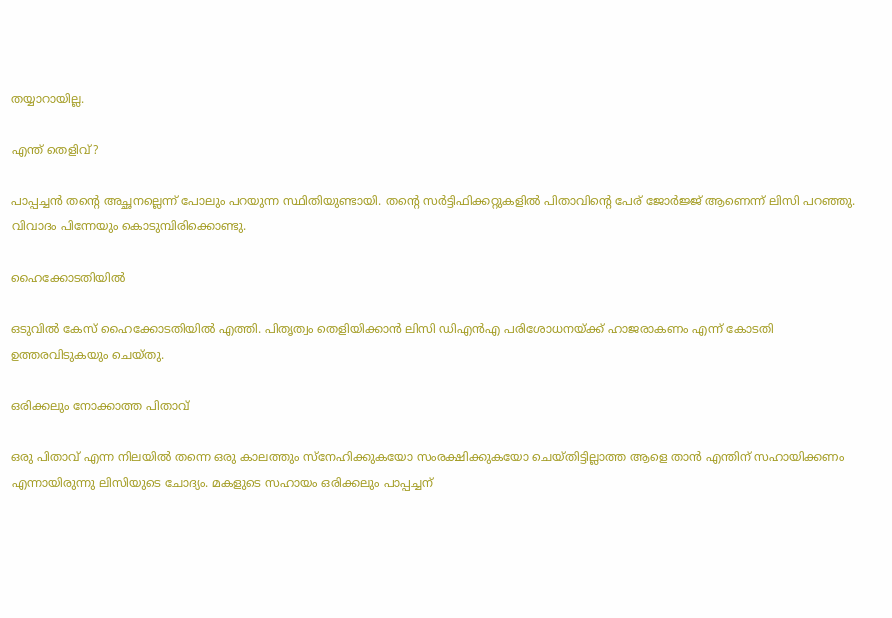തയ്യാറായില്ല.

എന്ത് തെളിവ്?

പാപ്പച്ചന്‍ തന്റെ അച്ഛനല്ലെന്ന് പോലും പറയുന്ന സ്ഥിതിയുണ്ടായി. തന്റെ സര്‍ട്ടിഫിക്കറ്റുകളില്‍ പിതാവിന്റെ പേര് ജോര്‍ജ്ജ് ആണെന്ന് ലിസി പറഞ്ഞു. വിവാദം പിന്നേയും കൊടുമ്പിരിക്കൊണ്ടു.

ഹൈക്കോടതിയില്‍

ഒടുവില്‍ കേസ് ഹൈക്കോടതിയില്‍ എത്തി. പിതൃത്വം തെളിയിക്കാന്‍ ലിസി ഡിഎന്‍എ പരിശോധനയ്ക്ക് ഹാജരാകണം എന്ന് കോടതി ഉത്തരവിടുകയും ചെയ്തു.

ഒരിക്കലും നോക്കാത്ത പിതാവ്

ഒരു പിതാവ് എന്ന നിലയില്‍ തന്നെ ഒരു കാലത്തും സ്‌നേഹിക്കുകയോ സംരക്ഷിക്കുകയോ ചെയ്തിട്ടില്ലാത്ത ആളെ താന്‍ എന്തിന് സഹായിക്കണം എന്നായിരുന്നു ലിസിയുടെ ചോദ്യം. മകളുടെ സഹായം ഒരിക്കലും പാപ്പച്ചന്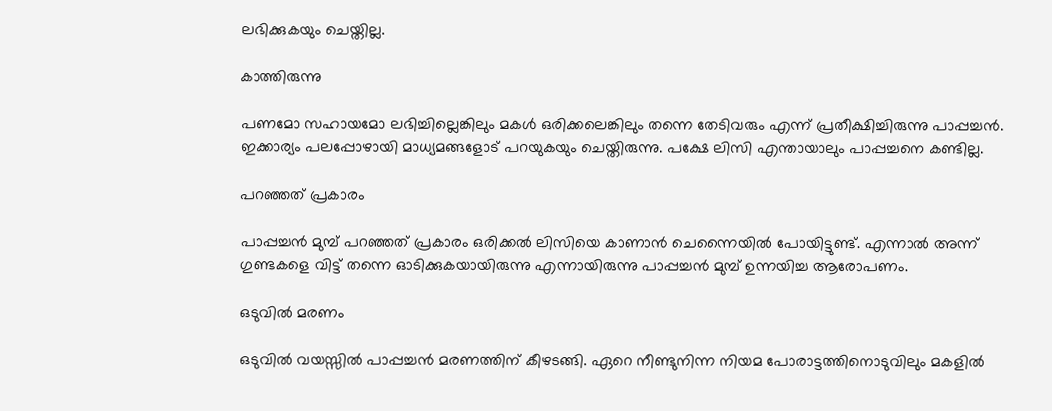ലഭിക്കുകയും ചെയ്തില്ല.

കാത്തിരുന്നു

പണമോ സഹായമോ ലഭിച്ചില്ലെങ്കിലും മകള്‍ ഒരിക്കലെങ്കിലും തന്നെ തേടിവരും എന്ന് പ്രതീക്ഷിച്ചിരുന്നു പാപ്പച്ചന്‍. ഇക്കാര്യം പലപ്പോഴായി മാധ്യമങ്ങളോട് പറയുകയും ചെയ്തിരുന്നു. പക്ഷേ ലിസി എന്തായാലും പാപ്പച്ചനെ കണ്ടില്ല.

പറഞ്ഞത് പ്രകാരം

പാപ്പച്ചന്‍ മുമ്പ് പറഞ്ഞത് പ്രകാരം ഒരിക്കല്‍ ലിസിയെ കാണാന്‍ ചെന്നൈയില്‍ പോയിട്ടുണ്ട്. എന്നാല്‍ അന്ന് ഗുണ്ടകളെ വിട്ട് തന്നെ ഓടിക്കുകയായിരുന്നു എന്നായിരുന്നു പാപ്പച്ചന്‍ മുമ്പ് ഉന്നയിച്ച ആരോപണം.

ഒടുവില്‍ മരണം

ഒടുവില്‍ വയസ്സില്‍ പാപ്പച്ചന്‍ മരണത്തിന് കീഴടങ്ങി. ഏറെ നീണ്ടുനിന്ന നിയമ പോരാട്ടത്തിനൊടുവിലും മകളില്‍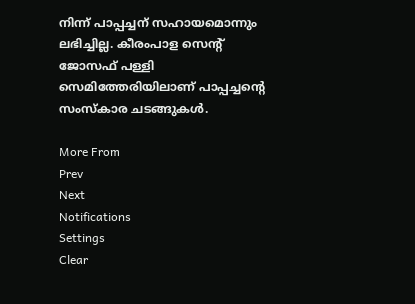നിന്ന് പാപ്പച്ചന് സഹായമൊന്നും ലഭിച്ചില്ല. കീരംപാള സെന്റ് ജോസഫ് പള്ളി സെമിത്തേരിയിലാണ് പാപ്പച്ചന്റെ സംസ്‌കാര ചടങ്ങുകള്‍.

More From
Prev
Next
Notifications
Settings
Clear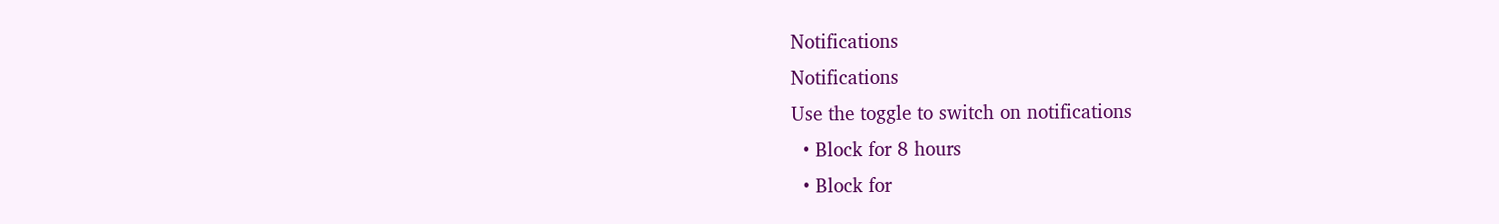Notifications
Notifications
Use the toggle to switch on notifications
  • Block for 8 hours
  • Block for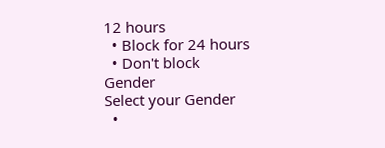12 hours
  • Block for 24 hours
  • Don't block
Gender
Select your Gender
  •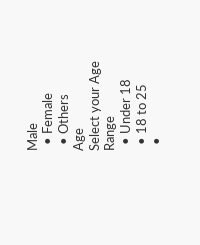Male
  • Female
  • Others
Age
Select your Age Range
  • Under 18
  • 18 to 25
  •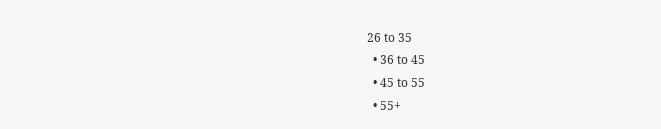26 to 35
  • 36 to 45
  • 45 to 55
  • 55+